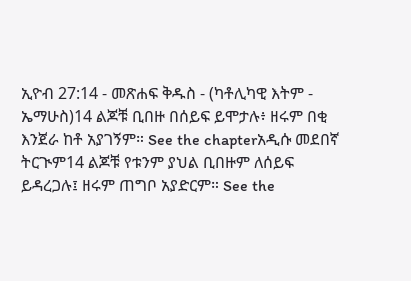ኢዮብ 27:14 - መጽሐፍ ቅዱስ - (ካቶሊካዊ እትም - ኤማሁስ)14 ልጆቹ ቢበዙ በሰይፍ ይሞታሉ፥ ዘሩም በቂ እንጀራ ከቶ አያገኝም። See the chapterአዲሱ መደበኛ ትርጒም14 ልጆቹ የቱንም ያህል ቢበዙም ለሰይፍ ይዳረጋሉ፤ ዘሩም ጠግቦ አያድርም። See the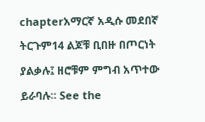chapterአማርኛ አዲሱ መደበኛ ትርጉም14 ልጆቹ ቢበዙ በጦርነት ያልቃሉ፤ ዘሮቹም ምግብ አጥተው ይራባሉ። See the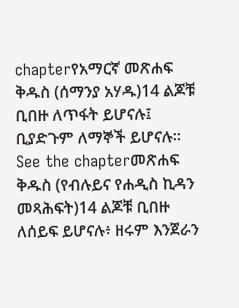chapterየአማርኛ መጽሐፍ ቅዱስ (ሰማንያ አሃዱ)14 ልጆቹ ቢበዙ ለጥፋት ይሆናሉ፤ ቢያድጉም ለማኞች ይሆናሉ። See the chapterመጽሐፍ ቅዱስ (የብሉይና የሐዲስ ኪዳን መጻሕፍት)14 ልጆቹ ቢበዙ ለሰይፍ ይሆናሉ፥ ዘሩም እንጀራን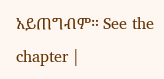አይጠግብም። See the chapter |